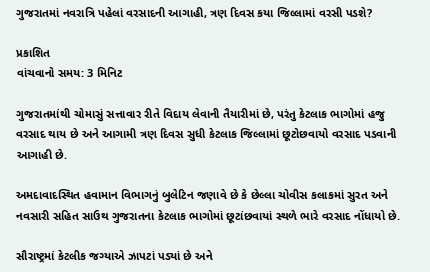ગુજરાતમાં નવરાત્રિ પહેલાં વરસાદની આગાહી, ત્રણ દિવસ કયા જિલ્લામાં વરસી પડશે?

પ્રકાશિત
વાંચવાનો સમય: 3 મિનિટ

ગુજરાતમાંથી ચોમાસું સત્તાવાર રીતે વિદાય લેવાની તૈયારીમાં છે, પરંતુ કેટલાક ભાગોમાં હજુ વરસાદ થાય છે અને આગામી ત્રણ દિવસ સુધી કેટલાક જિલ્લામાં છૂટોછવાયો વરસાદ પડવાની આગાહી છે.

અમદાવાદસ્થિત હવામાન વિભાગનું બુલેટિન જણાવે છે કે છેલ્લા ચોવીસ કલાકમાં સુરત અને નવસારી સહિત સાઉથ ગુજરાતના કેટલાક ભાગોમાં છૂટાંછવાયાં સ્થળે ભારે વરસાદ નોંધાયો છે.

સૌરાષ્ટ્રમાં કેટલીક જગ્યાએ ઝાપટાં પડ્યાં છે અને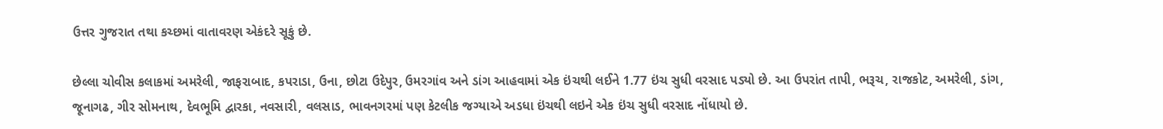ઉત્તર ગુજરાત તથા કચ્છમાં વાતાવરણ એકંદરે સૂકું છે.

છેલ્લા ચોવીસ કલાકમાં અમરેલી, જાફરાબાદ, કપરાડા, ઉના, છોટા ઉદેપુર, ઉમરગાંવ અને ડાંગ આહવામાં એક ઇંચથી લઈને 1.77 ઇંચ સુધી વરસાદ પડ્યો છે. આ ઉપરાંત તાપી, ભરૂચ, રાજકોટ, અમરેલી, ડાંગ, જૂનાગઢ, ગીર સોમનાથ, દેવભૂમિ દ્વારકા, નવસારી, વલસાડ, ભાવનગરમાં પણ કેટલીક જગ્યાએ અડધા ઇંચથી લઇને એક ઇંચ સુધી વરસાદ નોંધાયો છે.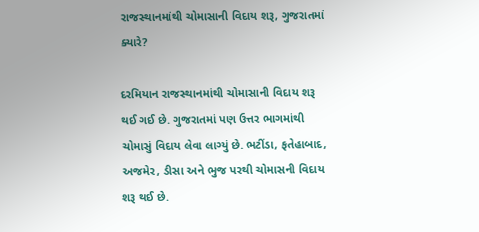રાજસ્થાનમાંથી ચોમાસાની વિદાય શરૂ, ગુજરાતમાં ક્યારે?

દરમિયાન રાજસ્થાનમાંથી ચોમાસાની વિદાય શરૂ થઈ ગઈ છે. ગુજરાતમાં પણ ઉત્તર ભાગમાંથી ચોમાસું વિદાય લેવા લાગ્યું છે. ભટીંડા, ફતેહાબાદ, અજમેર, ડીસા અને ભુજ પરથી ચોમાસની વિદાય શરૂ થઈ છે.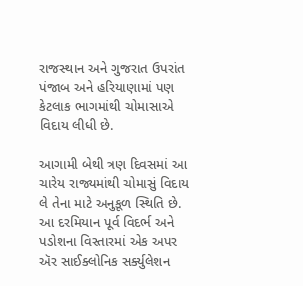રાજસ્થાન અને ગુજરાત ઉપરાંત પંજાબ અને હરિયાણામાં પણ કેટલાક ભાગમાંથી ચોમાસાએ વિદાય લીધી છે.

આગામી બેથી ત્રણ દિવસમાં આ ચારેય રાજ્યમાંથી ચોમાસું વિદાય લે તેના માટે અનુકૂળ સ્થિતિ છે. આ દરમિયાન પૂર્વ વિદર્ભ અને પડોશના વિસ્તારમાં એક અપર ઍર સાઈક્લોનિક સર્ક્યુલેશન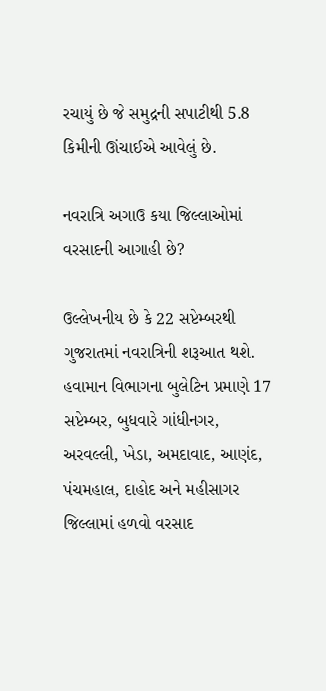રચાયું છે જે સમુદ્રની સપાટીથી 5.8 કિમીની ઊંચાઈએ આવેલું છે.

નવરાત્રિ અગાઉ કયા જિલ્લાઓમાં વરસાદની આગાહી છે?

ઉલ્લેખનીય છે કે 22 સપ્ટેમ્બરથી ગુજરાતમાં નવરાત્રિની શરૂઆત થશે. હવામાન વિભાગના બુલેટિન પ્રમાણે 17 સપ્ટેમ્બર, બુધવારે ગાંધીનગર, અરવલ્લી, ખેડા, અમદાવાદ, આણંદ, પંચમહાલ, દાહોદ અને મહીસાગર જિલ્લામાં હળવો વરસાદ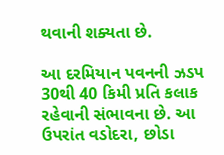થવાની શક્યતા છે.

આ દરમિયાન પવનની ઝડપ 30થી 40 કિમી પ્રતિ કલાક રહેવાની સંભાવના છે. આ ઉપરાંત વડોદરા, છોડા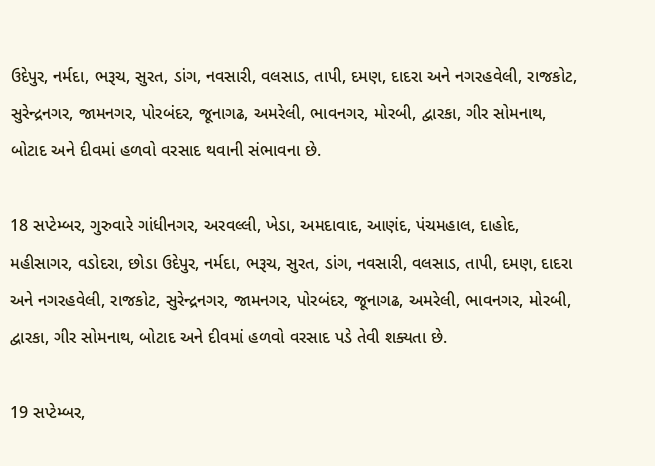ઉદેપુર, નર્મદા, ભરૂચ, સુરત, ડાંગ, નવસારી, વલસાડ, તાપી, દમણ, દાદરા અને નગરહવેલી, રાજકોટ, સુરેન્દ્રનગર, જામનગર, પોરબંદર, જૂનાગઢ, અમરેલી, ભાવનગર, મોરબી, દ્વારકા, ગીર સોમનાથ, બોટાદ અને દીવમાં હળવો વરસાદ થવાની સંભાવના છે.

18 સપ્ટેમ્બર, ગુરુવારે ગાંધીનગર, અરવલ્લી, ખેડા, અમદાવાદ, આણંદ, પંચમહાલ, દાહોદ, મહીસાગર, વડોદરા, છોડા ઉદેપુર, નર્મદા, ભરૂચ, સુરત, ડાંગ, નવસારી, વલસાડ, તાપી, દમણ, દાદરા અને નગરહવેલી, રાજકોટ, સુરેન્દ્રનગર, જામનગર, પોરબંદર, જૂનાગઢ, અમરેલી, ભાવનગર, મોરબી, દ્વારકા, ગીર સોમનાથ, બોટાદ અને દીવમાં હળવો વરસાદ પડે તેવી શક્યતા છે.

19 સપ્ટેમ્બર,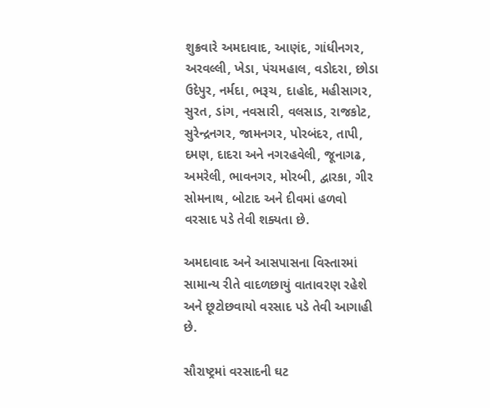શુક્રવારે અમદાવાદ, આણંદ, ગાંધીનગર, અરવલ્લી, ખેડા, પંચમહાલ, વડોદરા, છોડા ઉદેપુર, નર્મદા, ભરૂચ, દાહોદ, મહીસાગર, સુરત, ડાંગ, નવસારી, વલસાડ, રાજકોટ, સુરેન્દ્રનગર, જામનગર, પોરબંદર, તાપી, દમણ, દાદરા અને નગરહવેલી, જૂનાગઢ, અમરેલી, ભાવનગર, મોરબી, દ્વારકા, ગીર સોમનાથ, બોટાદ અને દીવમાં હળવો વરસાદ પડે તેવી શક્યતા છે.

અમદાવાદ અને આસપાસના વિસ્તારમાં સામાન્ય રીતે વાદળછાયું વાતાવરણ રહેશે અને છૂટોછવાયો વરસાદ પડે તેવી આગાહી છે.

સૌરાષ્ટ્રમાં વરસાદની ઘટ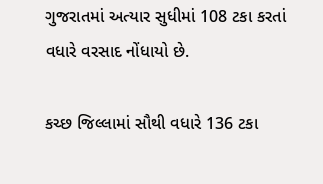ગુજરાતમાં અત્યાર સુધીમાં 108 ટકા કરતાં વધારે વરસાદ નોંધાયો છે.

કચ્છ જિલ્લામાં સૌથી વધારે 136 ટકા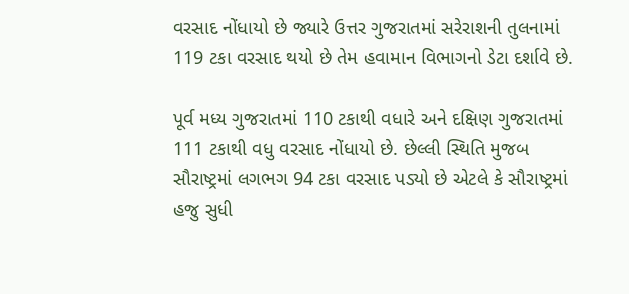વરસાદ નોંધાયો છે જ્યારે ઉત્તર ગુજરાતમાં સરેરાશની તુલનામાં 119 ટકા વરસાદ થયો છે તેમ હવામાન વિભાગનો ડેટા દર્શાવે છે.

પૂર્વ મધ્ય ગુજરાતમાં 110 ટકાથી વધારે અને દક્ષિણ ગુજરાતમાં 111 ટકાથી વધુ વરસાદ નોંધાયો છે. છેલ્લી સ્થિતિ મુજબ સૌરાષ્ટ્રમાં લગભગ 94 ટકા વરસાદ પડ્યો છે એટલે કે સૌરાષ્ટ્રમાં હજુ સુધી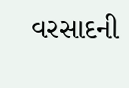વરસાદની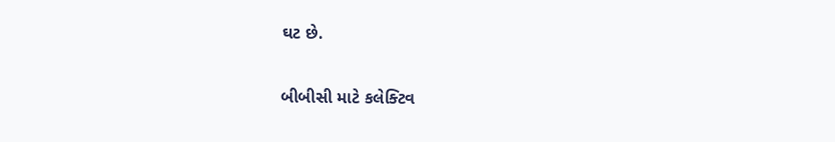ઘટ છે.

બીબીસી માટે કલેક્ટિવ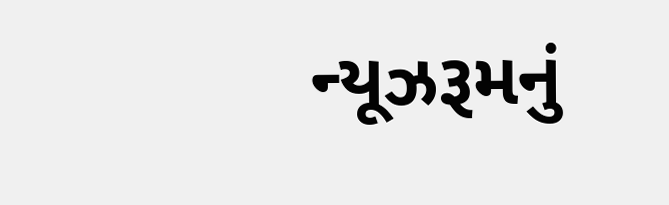ન્યૂઝરૂમનું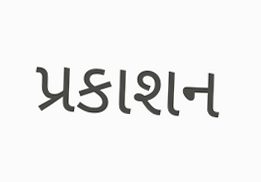પ્રકાશન